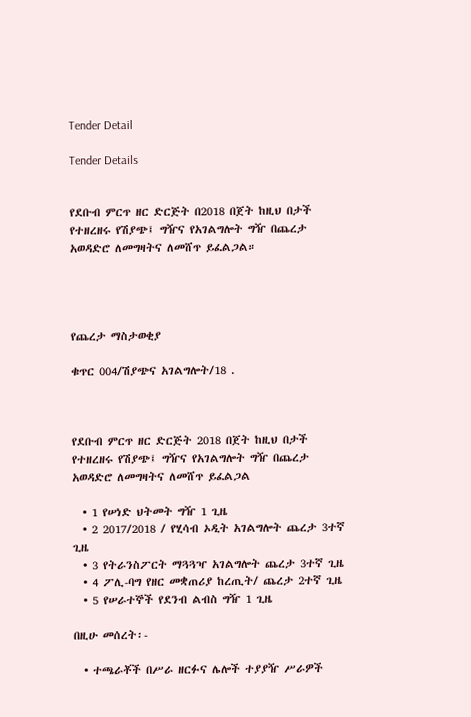Tender Detail

Tender Details


የደቡብ ምርጥ ዘር ድርጅት በ2018 በጀት ከዚህ በታች የተዘረዘሩ የሽያጭ፤ ግዥና የአገልግሎት ግዥ በጨረታ አወዳድሮ ለመግዛትና ለመሸጥ ይፈልጋል።




የጨረታ ማስታወቂያ

ቁጥር 004/ሽያጭና አገልግሎት/18 .



የደቡብ ምርጥ ዘር ድርጅት 2018 በጀት ከዚህ በታች የተዘረዘሩ የሽያጭ፤ ግዥና የአገልግሎት ግዥ በጨረታ አወዳድሮ ለመግዛትና ለመሸጥ ይፈልጋል

  • 1 የሠነድ ህትመት ግዥ 1 ጊዜ
  • 2 2017/2018 / የሂሳብ ኦዲት አገልግሎት ጨረታ 3ተኛ ጊዜ
  • 3 የትራንስፖርት ማጓጓዣ አገልግሎት ጨረታ 3ተኛ ጊዜ
  • 4 ፖሊ-ባግ የዘር መቋጠሪያ ከረጢት/ ጨረታ 2ተኛ ጊዜ
  • 5 የሠራተኞች የደንብ ልብስ ግዥ 1 ጊዜ

በዚሁ መሰረት፡-

  • ተጫራቾች በሥራ ዘርፉና ሌሎች ተያያዥ ሥራዎች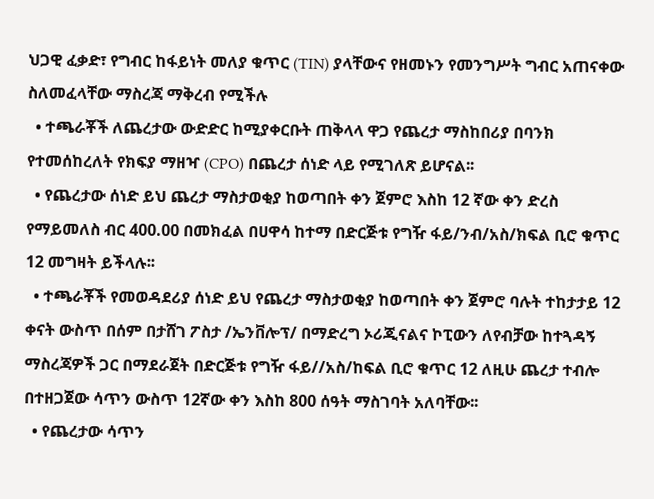ህጋዊ ፈቃድ፣ የግብር ከፋይነት መለያ ቁጥር (TIN) ያላቸውና የዘመኑን የመንግሥት ግብር አጠናቀው ስለመፈላቸው ማስረጃ ማቅረብ የሚችሉ
  • ተጫራቾች ለጨረታው ውድድር ከሚያቀርቡት ጠቅላላ ዋጋ የጨረታ ማስከበሪያ በባንክ የተመሰከረለት የክፍያ ማዘዣ (CPO) በጨረታ ሰነድ ላይ የሚገለጽ ይሆናል፡፡
  • የጨረታው ሰነድ ይህ ጨረታ ማስታወቂያ ከወጣበት ቀን ጀምሮ እስከ 12 ኛው ቀን ድረስ የማይመለስ ብር 400.00 በመክፈል በሀዋሳ ከተማ በድርጅቱ የግዥ ፋይ/ንብ/አስ/ክፍል ቢሮ ቁጥር 12 መግዛት ይችላሉ፡፡
  • ተጫራቾች የመወዳደሪያ ሰነድ ይህ የጨረታ ማስታወቂያ ከወጣበት ቀን ጀምሮ ባሉት ተከታታይ 12 ቀናት ውስጥ በሰም በታሸገ ፖስታ /ኤንቨሎፕ/ በማድረግ ኦሪጂናልና ኮፒውን ለየብቻው ከተጓዳኝ ማስረጃዎች ጋር በማደራጀት በድርጅቱ የግዥ ፋይ//አስ/ከፍል ቢሮ ቁጥር 12 ለዚሁ ጨረታ ተብሎ በተዘጋጀው ሳጥን ውስጥ 12ኛው ቀን እስከ 800 ሰዓት ማስገባት አለባቸው፡፡
  • የጨረታው ሳጥን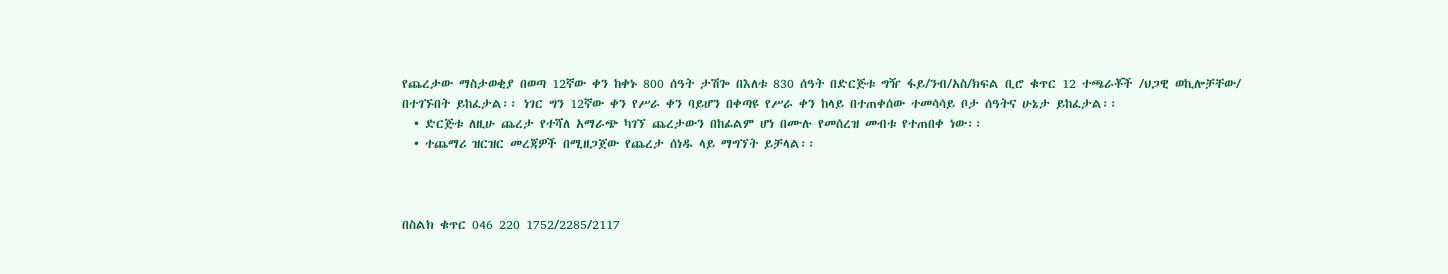የጨረታው ማስታወቂያ በወጣ 12ኛው ቀን ከቀኑ 800 ሰዓት ታሽጐ በእለቱ 830 ሰዓት በድርጅቱ ግዥ ፋይ/ንብ/አስ/ክፍል ቢሮ ቁጥር 12 ተጫራቾች /ህጋዊ ወኪሎቻቸው/ በተገኙበት ይከፈታል፡፡ ነገር ግን 12ኛው ቀን የሥራ ቀን ባይሆን በቀጣዩ የሥራ ቀን ከላይ በተጠቀሰው ተመሳሳይ ቦታ ሰዓትና ሁኔታ ይከፈታል፡፡
  • ድርጅቱ ለዚሁ ጨረታ የተሻለ አማራጭ ካገኘ ጨረታውን በከፊልም ሆነ በሙሉ የመሰረዝ መብቱ የተጠበቀ ነው፡፡
  • ተጨማሪ ዝርዝር መረጃዎች በሚዘጋጀው የጨረታ ሰነዱ ላይ ማግኘት ይቻላል፡፡



በስልክ ቁጥር 046 220 1752/2285/2117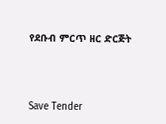የደቡብ ምርጥ ዘር ድርጅት



Save Tender